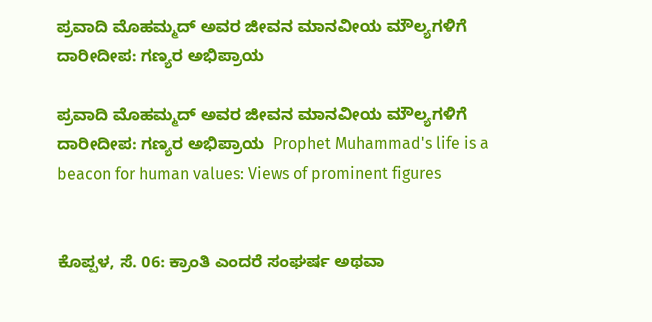ಪ್ರವಾದಿ ಮೊಹಮ್ಮದ್ ಅವರ ಜೀವನ ಮಾನವೀಯ ಮೌಲ್ಯಗಳಿಗೆ ದಾರೀದೀಪ: ಗಣ್ಯರ ಅಭಿಪ್ರಾಯ

ಪ್ರವಾದಿ ಮೊಹಮ್ಮದ್ ಅವರ ಜೀವನ ಮಾನವೀಯ ಮೌಲ್ಯಗಳಿಗೆ ದಾರೀದೀಪ: ಗಣ್ಯರ ಅಭಿಪ್ರಾಯ  Prophet Muhammad's life is a beacon for human values: Views of prominent figures


ಕೊಪ್ಪಳ, ಸೆ. 06: ಕ್ರಾಂತಿ ಎಂದರೆ ಸಂಘರ್ಷ ಅಥವಾ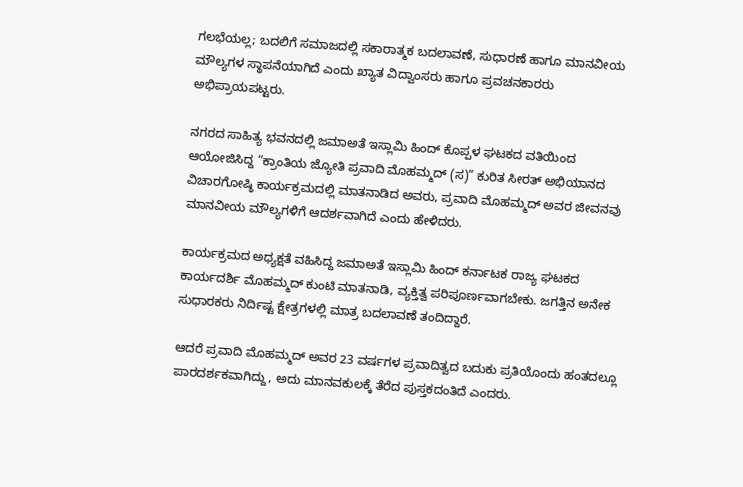ಗಲಭೆಯಲ್ಲ; ಬದಲಿಗೆ ಸಮಾಜದಲ್ಲಿ ಸಕಾರಾತ್ಮಕ ಬದಲಾವಣೆ, ಸುಧಾರಣೆ ಹಾಗೂ ಮಾನವೀಯ ಮೌಲ್ಯಗಳ ಸ್ಥಾಪನೆಯಾಗಿದೆ ಎಂದು ಖ್ಯಾತ ವಿದ್ವಾಂಸರು ಹಾಗೂ ಪ್ರವಚನಕಾರರು ಅಭಿಪ್ರಾಯಪಟ್ಟರು.

ನಗರದ ಸಾಹಿತ್ಯ ಭವನದಲ್ಲಿ ಜಮಾಅತೆ ಇಸ್ಲಾಮಿ ಹಿಂದ್ ಕೊಪ್ಪಳ ಘಟಕದ ವತಿಯಿಂದ ಆಯೋಜಿಸಿದ್ದ “ಕ್ರಾಂತಿಯ ಜ್ಯೋತಿ ಪ್ರವಾದಿ ಮೊಹಮ್ಮದ್ (ಸ)” ಕುರಿತ ಸೀರತ್ ಅಭಿಯಾನದ ವಿಚಾರಗೋಷ್ಠಿ ಕಾರ್ಯಕ್ರಮದಲ್ಲಿ ಮಾತನಾಡಿದ ಅವರು, ಪ್ರವಾದಿ ಮೊಹಮ್ಮದ್ ಅವರ ಜೀವನವು ಮಾನವೀಯ ಮೌಲ್ಯಗಳಿಗೆ ಆದರ್ಶವಾಗಿದೆ ಎಂದು ಹೇಳಿದರು.

ಕಾರ್ಯಕ್ರಮದ ಅಧ್ಯಕ್ಷತೆ ವಹಿಸಿದ್ದ ಜಮಾಅತೆ ಇಸ್ಲಾಮಿ ಹಿಂದ್ ಕರ್ನಾಟಕ ರಾಜ್ಯ ಘಟಕದ ಕಾರ್ಯದರ್ಶಿ ಮೊಹಮ್ಮದ್ ಕುಂಟಿ ಮಾತನಾಡಿ, ವ್ಯಕ್ತಿತ್ವ ಪರಿಪೂರ್ಣವಾಗಬೇಕು. ಜಗತ್ತಿನ ಅನೇಕ ಸುಧಾರಕರು ನಿರ್ದಿಷ್ಟ ಕ್ಷೇತ್ರಗಳಲ್ಲಿ ಮಾತ್ರ ಬದಲಾವಣೆ ತಂದಿದ್ದಾರೆ.

ಆದರೆ ಪ್ರವಾದಿ ಮೊಹಮ್ಮದ್ ಅವರ 23 ವರ್ಷಗಳ ಪ್ರವಾದಿತ್ವದ ಬದುಕು ಪ್ರತಿಯೊಂದು ಹಂತದಲ್ಲೂ ಪಾರದರ್ಶಕವಾಗಿದ್ದು, ಅದು ಮಾನವಕುಲಕ್ಕೆ ತೆರೆದ ಪುಸ್ತಕದಂತಿದೆ ಎಂದರು.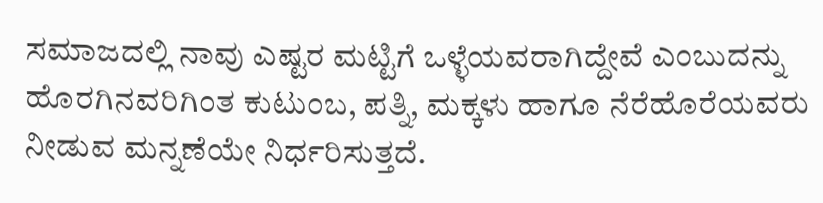ಸಮಾಜದಲ್ಲಿ ನಾವು ಎಷ್ಟರ ಮಟ್ಟಿಗೆ ಒಳ್ಳೆಯವರಾಗಿದ್ದೇವೆ ಎಂಬುದನ್ನು ಹೊರಗಿನವರಿಗಿಂತ ಕುಟುಂಬ, ಪತ್ನಿ, ಮಕ್ಕಳು ಹಾಗೂ ನೆರೆಹೊರೆಯವರು ನೀಡುವ ಮನ್ನಣೆಯೇ ನಿರ್ಧರಿಸುತ್ತದೆ.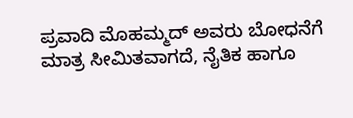ಪ್ರವಾದಿ ಮೊಹಮ್ಮದ್ ಅವರು ಬೋಧನೆಗೆ ಮಾತ್ರ ಸೀಮಿತವಾಗದೆ, ನೈತಿಕ ಹಾಗೂ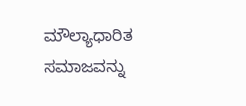ಮೌಲ್ಯಾಧಾರಿತ ಸಮಾಜವನ್ನು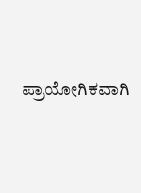ಪ್ರಾಯೋಗಿಕವಾಗಿ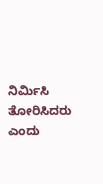ನಿರ್ಮಿಸಿ ತೋರಿಸಿದರು ಎಂದು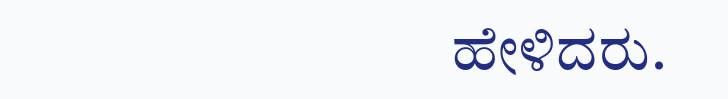ಹೇಳಿದರು.